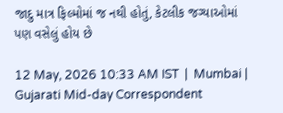જાદુ માત્ર ફિલ્મોમાં જ નથી હોતું, કેટલીક જગ્યાઓમાં પણ વસેલું હોય છે

12 May, 2026 10:33 AM IST  |  Mumbai | Gujarati Mid-day Correspondent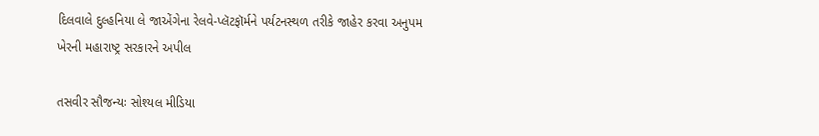દિલવાલે દુલ્હનિયા લે જાએંગેના રેલવે-પ્લૅટફૉર્મને પર્યટનસ્થળ તરીકે જાહેર કરવા અનુપમ ખેરની મહારાષ્ટ્ર સરકારને અપીલ

તસવીર સૌજન્યઃ સોશ્યલ મીડિયા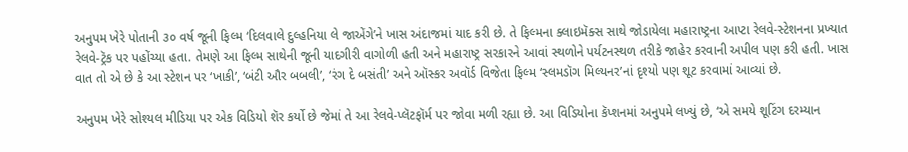અનુપમ ખેરે પોતાની ૩૦ વર્ષ જૂની ફિલ્મ ‘દિલવાલે દુલ્હનિયા લે જાએંગે’ને ખાસ અંદાજમાં યાદ કરી છે. તે ફિલ્મના ક્લાઇમૅક્સ સાથે જોડાયેલા મહારાષ્ટ્રના આપ્ટા રેલવે-સ્ટેશનના પ્રખ્યાત રેલવે-ટ્રૅક પર પહોંચ્યા હતા. તેમણે આ ફિલ્મ સાથેની જૂની યાદગીરી વાગોળી હતી અને મહારાષ્ટ્ર સરકારને આવાં સ્થળોને પર્યટનસ્થળ તરીકે જાહેર કરવાની અપીલ પણ કરી હતી. ખાસ વાત તો એ છે કે આ સ્ટેશન પર ‘ખાકી’, ‘બંટી ઔર બબલી’, ‘રંગ દે બસંતી’ અને ઑસ્કર અવૉર્ડ વિજેતા ફિલ્મ ‘સ્લમડૉગ મિલ્યનર’નાં દૃશ્યો પણ શૂટ કરવામાં આવ્યાં છે.

અનુપમ ખેરે સોશ્યલ મીડિયા પર એક વિડિયો શૅર કર્યો છે જેમાં તે આ રેલવે-પ્લૅટફૉર્મ પર જોવા મળી રહ્યા છે. આ વિડિયોના કૅપ્શનમાં અનુપમે લખ્યું છે, ‘એ સમયે શૂટિંગ દરમ્યાન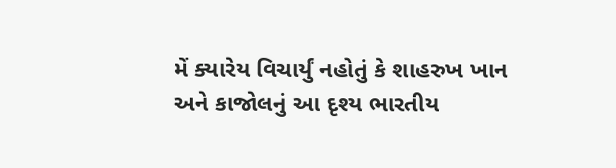મેં ક્યારેય વિચાર્યું નહોતું કે શાહરુખ ખાન અને કાજોલનું આ દૃશ્ય ભારતીય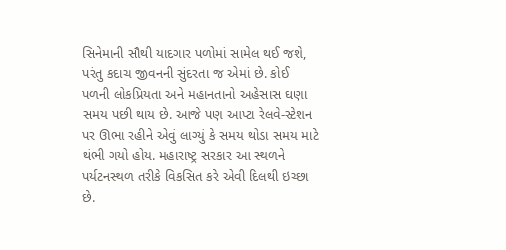સિનેમાની સૌથી યાદગાર પળોમાં સામેલ થઈ જશે, પરંતુ કદાચ જીવનની સુંદરતા જ એમાં છે. કોઈ પળની લોકપ્રિયતા અને મહાનતાનો અહેસાસ ઘણા સમય પછી થાય છે. આજે પણ આપ્ટા રેલવે-સ્ટેશન પર ઊભા રહીને એવું લાગ્યું કે સમય થોડા સમય માટે થંભી ગયો હોય. મહારાષ્ટ્ર સરકાર આ સ્થળને પર્યટનસ્થળ તરીકે વિકસિત કરે એવી દિલથી ઇચ્છા છે.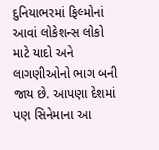દુનિયાભરમાં ફિલ્મોનાં આવાં લોકેશન્સ લોકો માટે યાદો અને લાગણીઓનો ભાગ બની જાય છે. આપણા દેશમાં પણ સિનેમાના આ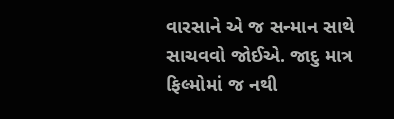વારસાને એ જ સન્માન સાથે સાચવવો જોઈએ. જાદુ માત્ર ફિલ્મોમાં જ નથી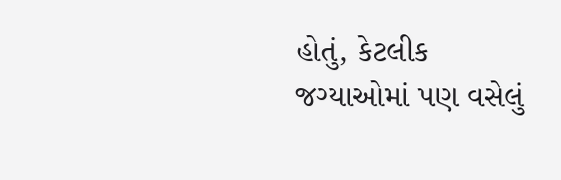હોતું, કેટલીક જગ્યાઓમાં પણ વસેલું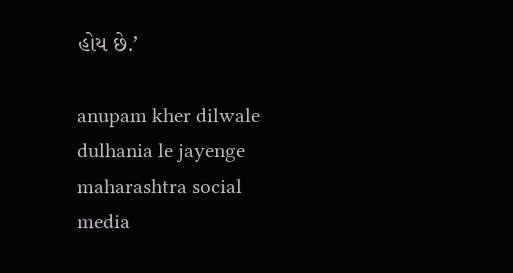હોય છે.’

anupam kher dilwale dulhania le jayenge maharashtra social media